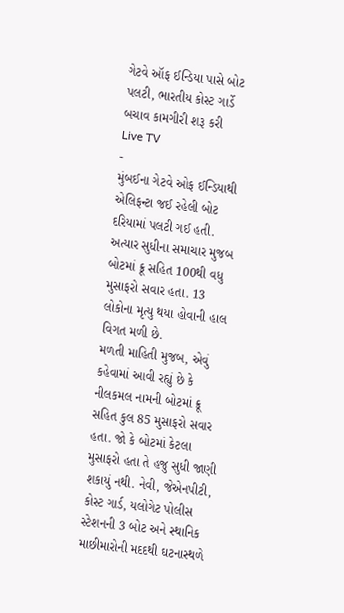ગેટવે ઑફ ઈન્ડિયા પાસે બોટ પલટી, ભારતીય કોસ્ટ ગાર્ડે બચાવ કામગીરી શરૂ કરી
Live TV
-
મુંબઈના ગેટવે ઓફ ઈન્ડિયાથી એલિફન્ટા જઈ રહેલી બોટ દરિયામાં પલટી ગઈ હતી. અત્યાર સુધીના સમાચાર મુજબ બોટમાં ક્રૂ સહિત 100થી વધુ મુસાફરો સવાર હતા. 13 લોકોના મૃત્યુ થયા હોવાની હાલ વિગત મળી છે.
મળતી માહિતી મુજબ, એવું કહેવામાં આવી રહ્યું છે કે નીલકમલ નામની બોટમાં ક્રૂ સહિત કુલ 85 મુસાફરો સવાર હતા. જો કે બોટમાં કેટલા મુસાફરો હતા તે હજુ સુધી જાણી શકાયું નથી. નેવી, જેએનપીટી, કોસ્ટ ગાર્ડ, યલોગેટ પોલીસ સ્ટેશનની 3 બોટ અને સ્થાનિક માછીમારોની મદદથી ઘટનાસ્થળે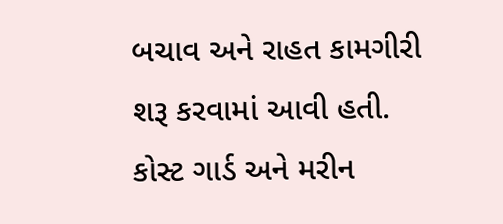બચાવ અને રાહત કામગીરી શરૂ કરવામાં આવી હતી. કોસ્ટ ગાર્ડ અને મરીન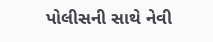પોલીસની સાથે નેવી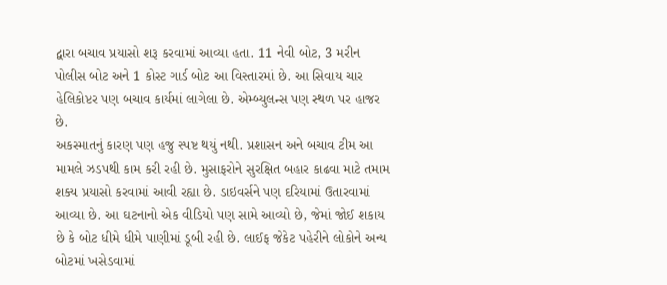દ્વારા બચાવ પ્રયાસો શરૂ કરવામાં આવ્યા હતા. 11 નેવી બોટ, 3 મરીન પોલીસ બોટ અને 1 કોસ્ટ ગાર્ડ બોટ આ વિસ્તારમાં છે. આ સિવાય ચાર હેલિકોપ્ટર પણ બચાવ કાર્યમાં લાગેલા છે. એમ્બ્યુલન્સ પણ સ્થળ પર હાજર છે.
અકસ્માતનું કારણ પણ હજુ સ્પષ્ટ થયું નથી. પ્રશાસન અને બચાવ ટીમ આ મામલે ઝડપથી કામ કરી રહી છે. મુસાફરોને સુરક્ષિત બહાર કાઢવા માટે તમામ શક્ય પ્રયાસો કરવામાં આવી રહ્યા છે. ડાઇવર્સને પણ દરિયામાં ઉતારવામાં આવ્યા છે. આ ઘટનાનો એક વીડિયો પણ સામે આવ્યો છે, જેમાં જોઈ શકાય છે કે બોટ ધીમે ધીમે પાણીમાં ડૂબી રહી છે. લાઈફ જેકેટ પહેરીને લોકોને અન્ય બોટમાં ખસેડવામાં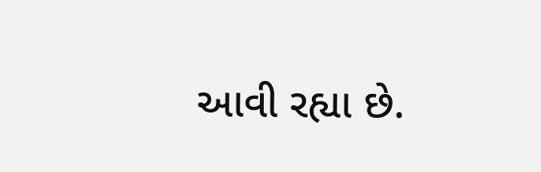આવી રહ્યા છે.